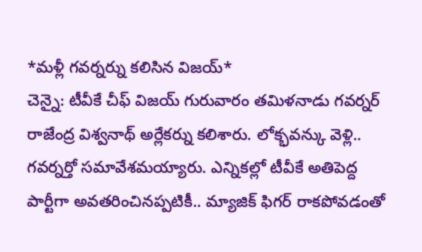*మళ్లీ గవర్నర్ను కలిసిన విజయ్*
చెన్నై: టీవీకే చీఫ్ విజయ్ గురువారం తమిళనాడు గవర్నర్ రాజేంద్ర విశ్వనాథ్ అర్లేకర్ను కలిశారు. లోక్భవన్కు వెళ్లి.. గవర్నర్తో సమావేశమయ్యారు. ఎన్నికల్లో టీవీకే అతిపెద్ద పార్టీగా అవతరించినప్పటికీ.. మ్యాజిక్ ఫిగర్ రాకపోవడంతో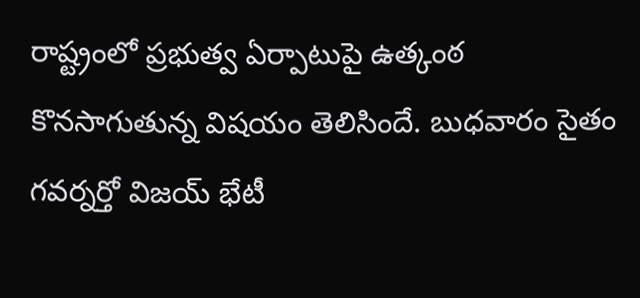రాష్ట్రంలో ప్రభుత్వ ఏర్పాటుపై ఉత్కంఠ కొనసాగుతున్న విషయం తెలిసిందే. బుధవారం సైతం గవర్నర్తో విజయ్ భేటీ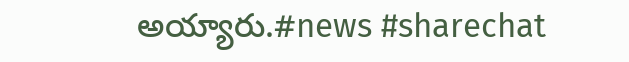అయ్యారు.#news #sharechat